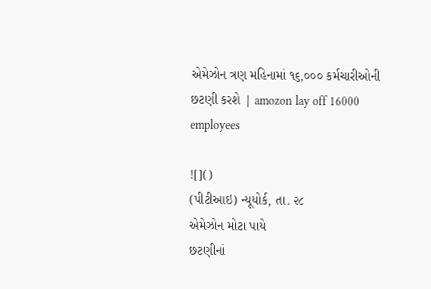એમેઝોન ત્રણ મહિનામાં ૧૬,૦૦૦ કર્મચારીઓની છટણી કરશે | amozon lay off 16000 employees

![]()
(પીટીઆઇ) ન્યૂયોર્ક, તા. ૨૮
એમેઝોન મોટા પાયે
છટણીનાં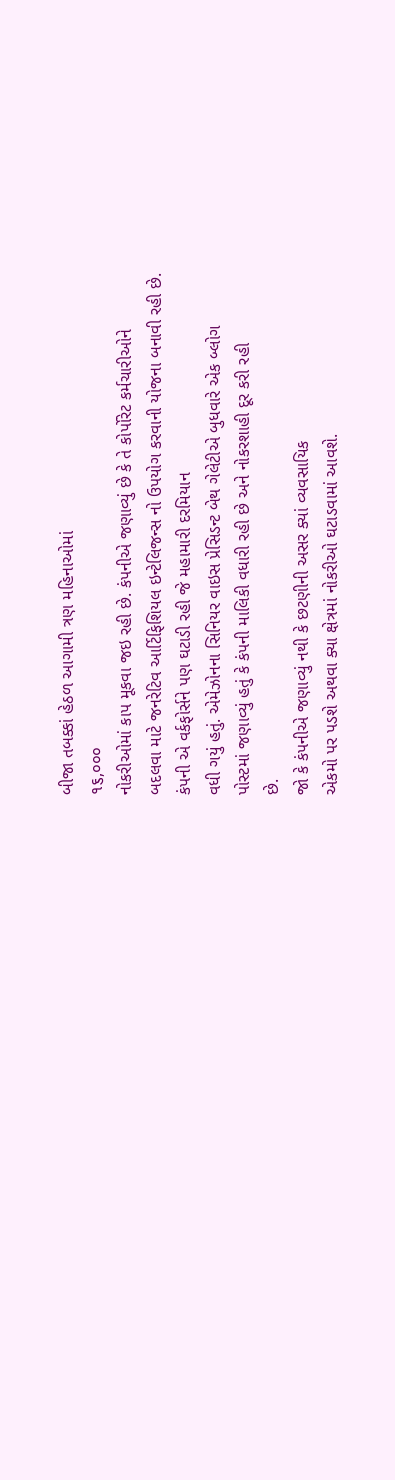બીજા તબક્કાં હેઠળ આગામી ત્રણ મહિનાઓમાં
૧૬,૦૦૦
નોકરીઓમાં કાપ મૂકવા જઇ રહી છે. કંપનીએ જણાવ્યું છે કે તે કોર્પોરેટ કર્મચારીઓને
બદલવા માટે જનરેટિવ આર્ટિફિશિયલ ઇન્ટેલિજન્સ નો ઉપયોગ કરવાની યોજના બનાવી રહી છે.
કંપની એ વર્કફોર્સને પણ ઘટાડી રહી જે મહામારી દરમિયાન
વધી ગયું હતું. એમેઝોનના સિનિયર વાઇસ પ્રેસિડન્ટ બેથ ગેલેટીએ બુધવારે એક બ્લોગ
પોસ્ટમાં જણાવ્યું હતું કે કંપની માલિકી વધારી રહી છે અને નોકરશાહી દૂર કરી રહી
છે.
જો કે કંપનીએ જણાવ્યું નથી કે છટણીની અસર ક્યાં વ્યવસાયિક
એકમો પર પડશે અથવા ક્યા ક્ષેત્રમાં નોકરીઓ ઘટાડવામાં આવશે.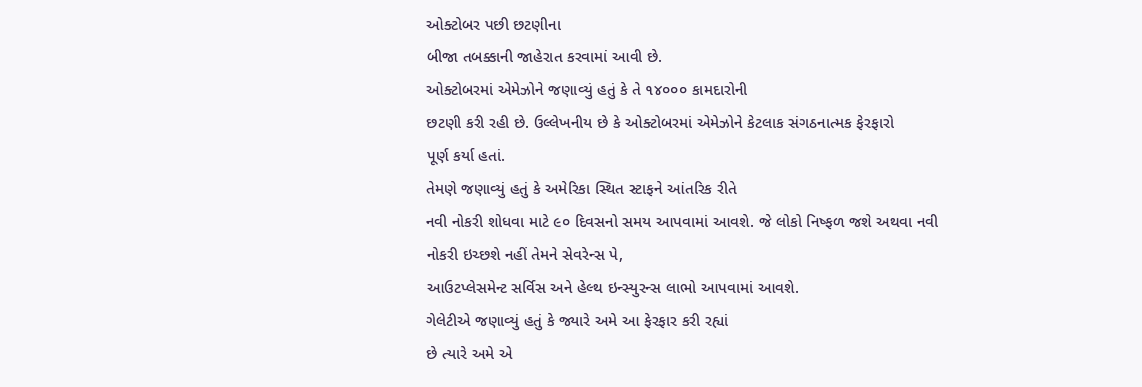ઓક્ટોબર પછી છટણીના
બીજા તબક્કાની જાહેરાત કરવામાં આવી છે.
ઓક્ટોબરમાં એમેઝોને જણાવ્યું હતું કે તે ૧૪૦૦૦ કામદારોની
છટણી કરી રહી છે. ઉલ્લેખનીય છે કે ઓક્ટોબરમાં એમેઝોને કેટલાક સંગઠનાત્મક ફેરફારો
પૂર્ણ કર્યા હતાં.
તેમણે જણાવ્યું હતું કે અમેરિકા સ્થિત સ્ટાફને આંતરિક રીતે
નવી નોકરી શોધવા માટે ૯૦ દિવસનો સમય આપવામાં આવશે. જે લોકો નિષ્ફળ જશે અથવા નવી
નોકરી ઇચ્છશે નહીં તેમને સેવરેન્સ પે,
આઉટપ્લેસમેન્ટ સર્વિસ અને હેલ્થ ઇન્સ્યુરન્સ લાભો આપવામાં આવશે.
ગેલેટીએ જણાવ્યું હતું કે જ્યારે અમે આ ફેરફાર કરી રહ્યાં
છે ત્યારે અમે એ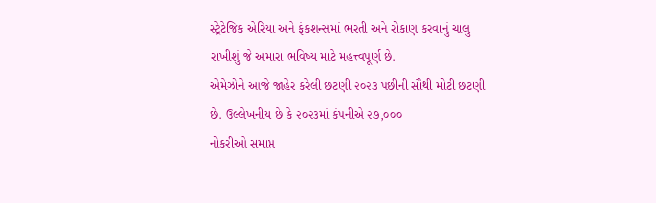સ્ટ્રેટેજિક એરિયા અને ફંકશન્સમાં ભરતી અને રોકાણ કરવાનું ચાલુ
રાખીશું જે અમારા ભવિષ્ય માટે મહત્ત્વપૂર્ણ છે.
એમેઝોને આજે જાહેર કરેલી છટણી ૨૦૨૩ પછીની સૌથી મોટી છટણી
છે. ઉલ્લેખનીય છે કે ૨૦૨૩માં કંપનીએ ૨૭,૦૦૦
નોકરીઓ સમાપ્ત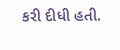કરી દીધી હતી.